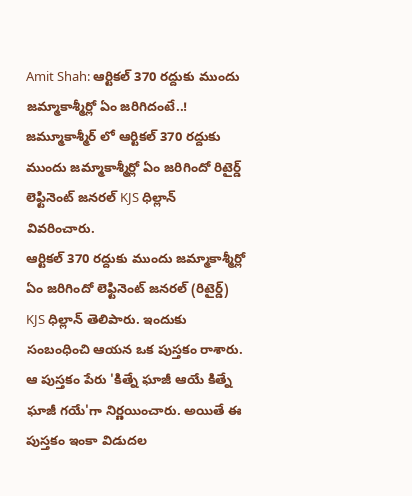Amit Shah: ఆర్టికల్ 370 రద్దుకు ముందు జమ్మాకాశ్మీర్లో ఏం జరిగిదంటే..!
జమ్మూకాశ్మీర్ లో ఆర్టికల్ 370 రద్దుకు ముందు జమ్మాకాశ్మీర్లో ఏం జరిగిందో రిటైర్డ్ లెఫ్టినెంట్ జనరల్ KJS ధిల్లాన్ వివరించారు.
ఆర్టికల్ 370 రద్దుకు ముందు జమ్మాకాశ్మీర్లో ఏం జరిగిందో లెఫ్టినెంట్ జనరల్ (రిటైర్డ్) KJS ధిల్లాన్ తెలిపారు. ఇందుకు సంబంధించి ఆయన ఒక పుస్తకం రాశారు. ఆ పుస్తకం పేరు 'కిత్నే ఘాజీ ఆయే కిత్నే ఘాజీ గయే'గా నిర్ణయించారు. అయితే ఈ పుస్తకం ఇంకా విడుదల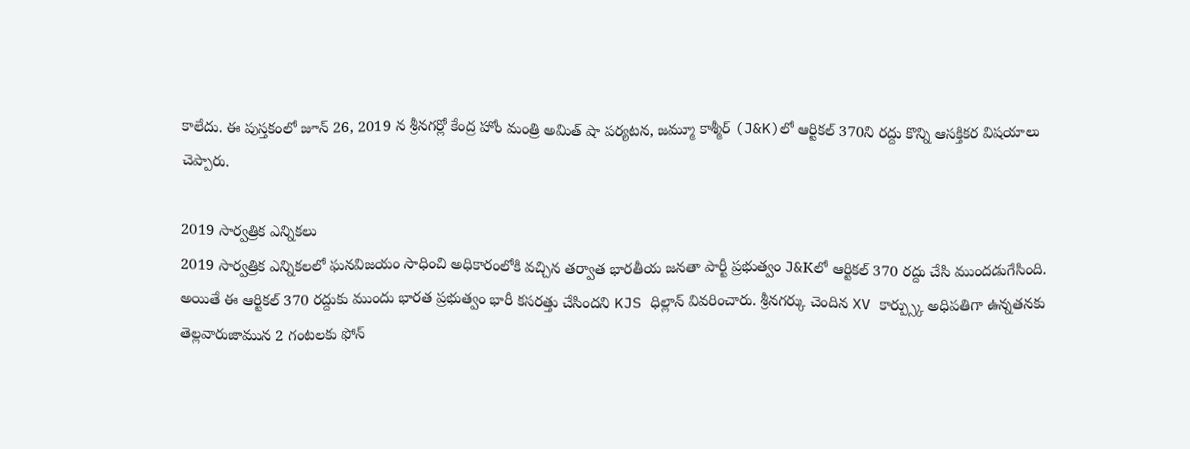కాలేదు. ఈ పుస్తకంలో జూన్ 26, 2019 న శ్రీనగర్లో కేంద్ర హోం మంత్రి అమిత్ షా పర్యటన, జమ్మూ కాశ్మీర్ (J&K)లో ఆర్టికల్ 370ని రద్దు కొన్ని ఆసక్తికర విషయాలు చెప్పారు.

2019 సార్వత్రిక ఎన్నికలు
2019 సార్వత్రిక ఎన్నికలలో ఘనవిజయం సాధించి అధికారంలోకి వచ్చిన తర్వాత భారతీయ జనతా పార్టీ ప్రభుత్వం J&Kలో ఆర్టికల్ 370 రద్దు చేసి ముందడుగేసింది. అయితే ఈ ఆర్టికల్ 370 రద్దుకు ముందు భారత ప్రభుత్వం భారీ కసరత్తు చేసిందని KJS ధిల్లాన్ వివరించారు. శ్రీనగర్కు చెందిన XV కార్ప్స్కు అధిపతిగా ఉన్నతనకు తెల్లవారుజామున 2 గంటలకు ఫోన్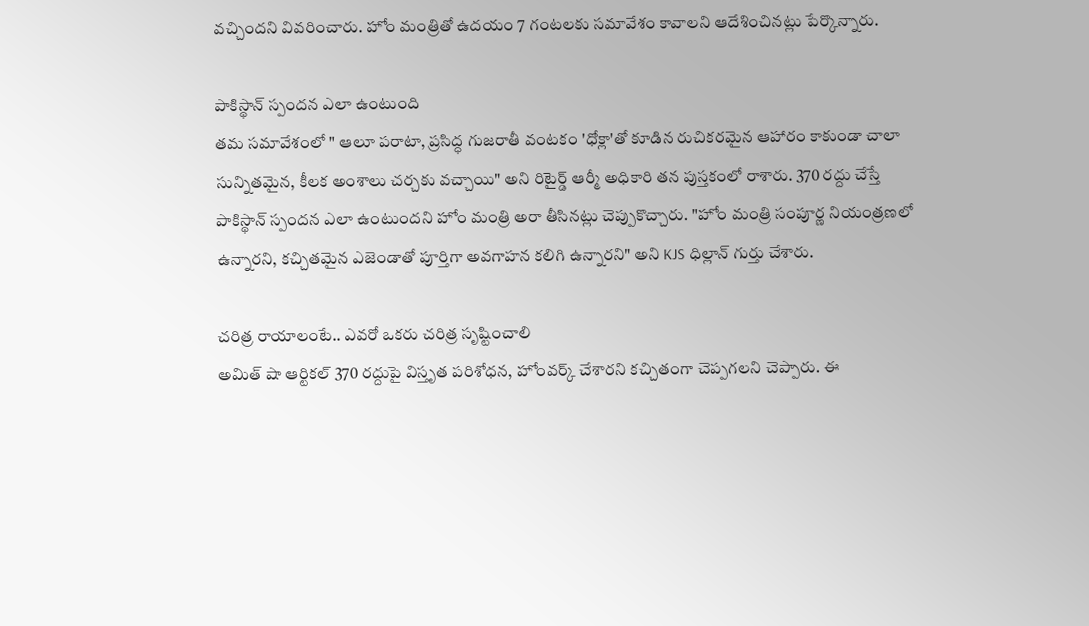వచ్చిందని వివరించారు. హోం మంత్రితో ఉదయం 7 గంటలకు సమావేశం కావాలని ఆదేశించినట్లు పేర్కొన్నారు.

పాకిస్థాన్ స్పందన ఎలా ఉంటుంది
తమ సమావేశంలో " ఆలూ పరాటా, ప్రసిద్ధ గుజరాతీ వంటకం 'ధోక్లా'తో కూడిన రుచికరమైన ఆహారం కాకుండా చాలా సున్నితమైన, కీలక అంశాలు చర్చకు వచ్చాయి" అని రిటైర్డ్ ఆర్మీ అధికారి తన పుస్తకంలో రాశారు. 370 రద్దు చేస్తే పాకిస్థాన్ స్పందన ఎలా ఉంటుందని హోం మంత్రి అరా తీసినట్లు చెప్పుకొచ్చారు. "హోం మంత్రి సంపూర్ణ నియంత్రణలో ఉన్నారని, కచ్చితమైన ఎజెండాతో పూర్తిగా అవగాహన కలిగి ఉన్నారని" అని KJS ధిల్లాన్ గుర్తు చేశారు.

చరిత్ర రాయాలంటే.. ఎవరో ఒకరు చరిత్ర సృష్టించాలి
అమిత్ షా ఆర్టికల్ 370 రద్దుపై విస్తృత పరిశోధన, హోంవర్క్ చేశారని కచ్చితంగా చెప్పగలని చెప్పారు. ఈ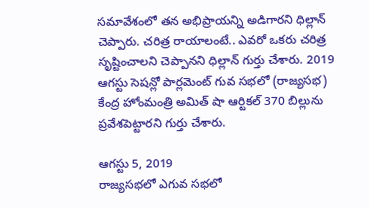సమావేశంలో తన అభిప్రాయన్ని అడిగారని ధిల్లాన్ చెప్పారు. చరిత్ర రాయాలంటే.. ఎవరో ఒకరు చరిత్ర సృష్టించాలని చెప్పానని ధిల్లాన్ గుర్తు చేశారు. 2019 ఆగస్టు సెషన్లో పార్లమెంట్ గువ సభలో (రాజ్యసభ) కేంద్ర హోంమంత్రి అమిత్ షా ఆర్టికల్ 370 బిల్లును ప్రవేశపెట్టారని గుర్తు చేశారు.

ఆగస్టు 5, 2019
రాజ్యసభలో ఎగువ సభలో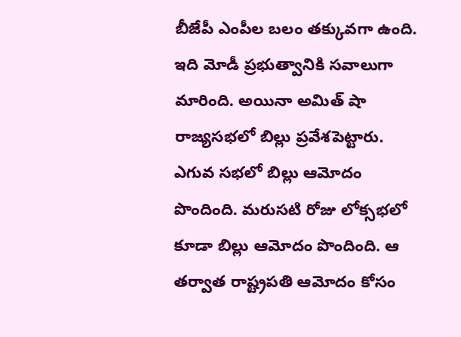బీజేపీ ఎంపీల బలం తక్కువగా ఉంది. ఇది మోడీ ప్రభుత్వానికి సవాలుగా మారింది. అయినా అమిత్ షా రాజ్యసభలో బిల్లు ప్రవేశపెట్టారు. ఎగువ సభలో బిల్లు ఆమోదం పొందింది. మరుసటి రోజు లోక్సభలో కూడా బిల్లు ఆమోదం పొందింది. ఆ తర్వాత రాష్ట్రపతి ఆమోదం కోసం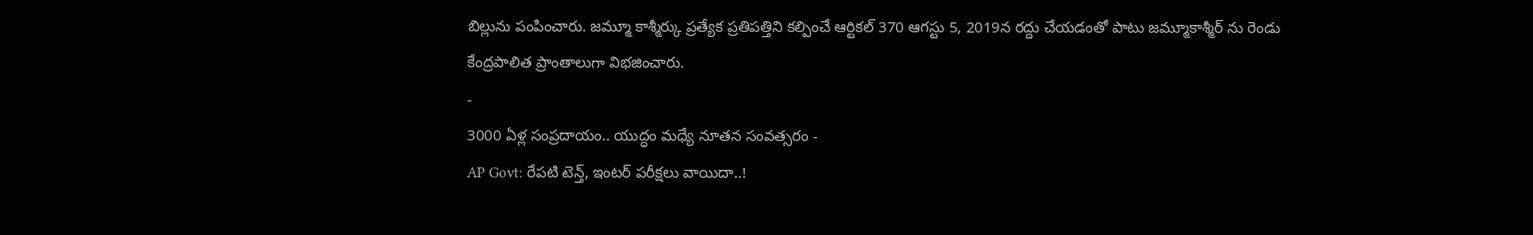బిల్లును పంపించారు. జమ్మూ కాశ్మీర్కు ప్రత్యేక ప్రతిపత్తిని కల్పించే ఆర్టికల్ 370 ఆగస్టు 5, 2019న రద్దు చేయడంతో పాటు జమ్మూకాశ్మీర్ ను రెండు కేంద్రపాలిత ప్రాంతాలుగా విభజించారు.
-
3000 ఏళ్ల సంప్రదాయం.. యుద్ధం మధ్యే నూతన సంవత్సరం -
AP Govt: రేపటి టెన్త్, ఇంటర్ పరీక్షలు వాయిదా..!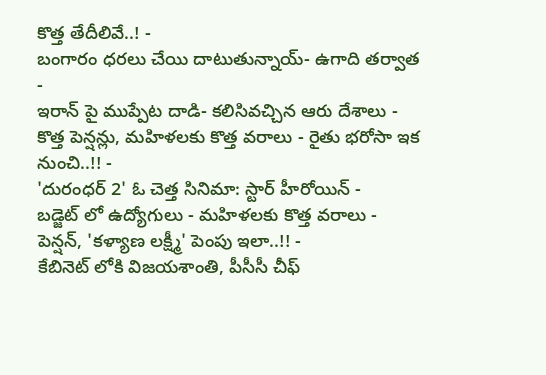కొత్త తేదీలివే..! -
బంగారం ధరలు చేయి దాటుతున్నాయ్- ఉగాది తర్వాత -
ఇరాన్ పై ముప్పేట దాడి- కలిసివచ్చిన ఆరు దేశాలు -
కొత్త పెన్షన్లు, మహిళలకు కొత్త వరాలు - రైతు భరోసా ఇక నుంచి..!! -
'దురంధర్ 2' ఓ చెత్త సినిమా: స్టార్ హీరోయిన్ -
బడ్జెట్ లో ఉద్యోగులు - మహిళలకు కొత్త వరాలు - పెన్షన్, 'కళ్యాణ లక్ష్మీ' పెంపు ఇలా..!! -
కేబినెట్ లోకి విజయశాంతి, పీసీసీ చీఫ్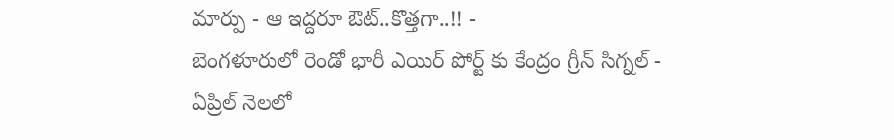మార్పు - ఆ ఇద్దరూ ఔట్..కొత్తగా..!! -
బెంగళూరులో రెండో భారీ ఎయిర్ పోర్ట్ కు కేంద్రం గ్రీన్ సిగ్నల్ -
ఏప్రిల్ నెలలో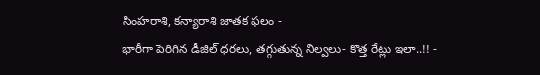సింహరాశి, కన్యారాశి జాతక ఫలం -
భారీగా పెరిగిన డీజిల్ ధరలు, తగ్గుతున్న నిల్వలు- కొత్త రేట్లు ఇలా..!! -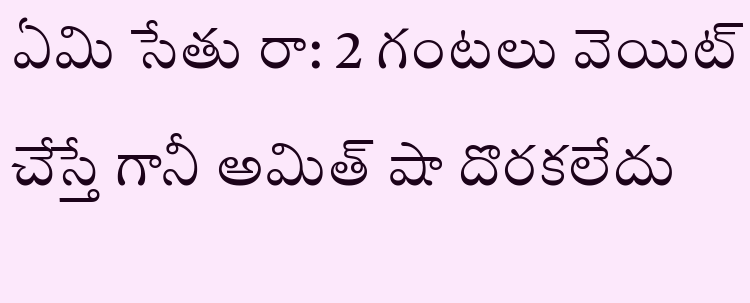ఏమి సేతు రా: 2 గంటలు వెయిట్ చేస్తే గానీ అమిత్ షా దొరకలేదు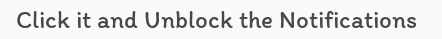Click it and Unblock the Notifications